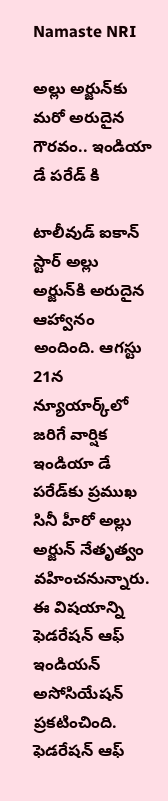Namaste NRI

అల్లు అర్జున్‌కు మరో అరుదైన గౌరవం.. ఇండియా డే పరేడ్‌ కి

టాలీవుడ్‌ ఐకాన్‌ స్టార్‌ అల్లు అర్జున్‌కి అరుదైన ఆహ్వానం అందింది. ఆగస్టు 21న న్యూయార్క్‌లో జరిగే వార్షిక ఇండియా డే పరేడ్‌కు ప్రముఖ సినీ హీరో అల్లు అర్జున్‌ నేతృత్వం వహించనున్నారు. ఈ విషయాన్ని ఫెడరేషన్‌ ఆఫ్‌ ఇండియన్‌ అసోసియేషన్‌ ప్రకటించింది. ఫెడరేషన్‌ ఆఫ్‌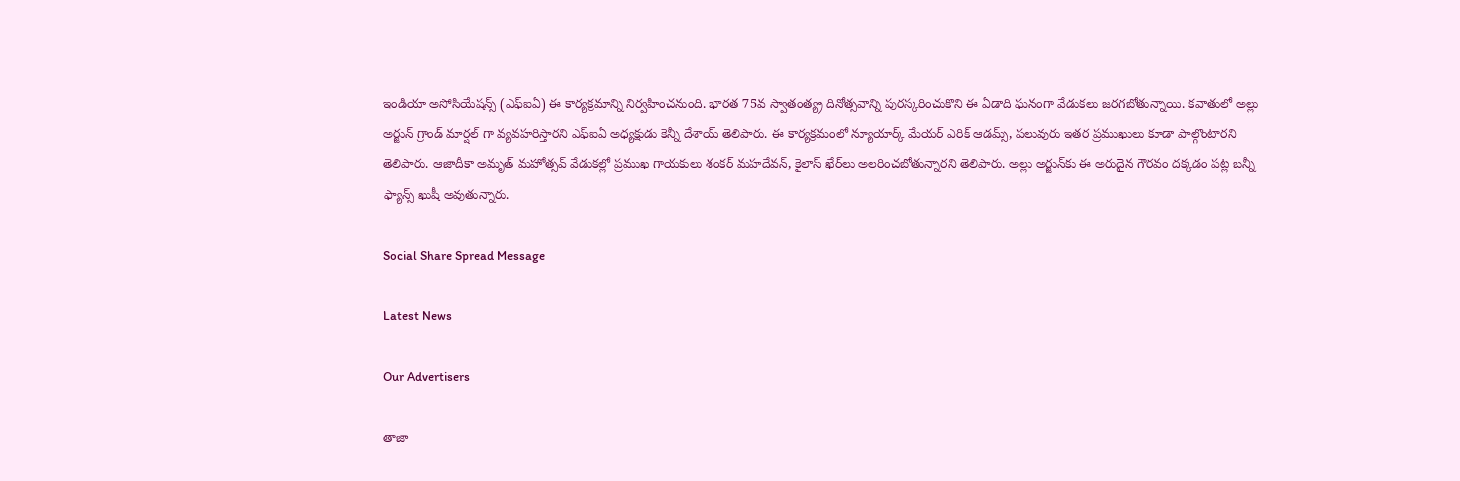ఇండియా అసోసియేషన్స్‌ (ఎఫ్‌ఐఏ) ఈ కార్యక్రమాన్ని నిర్వహించనుంది. భారత 75వ స్వాతంత్య్ర దినోత్సవాన్ని పురస్కరించుకొని ఈ ఏడాది ఘనంగా వేడుకలు జరగబోతున్నాయి. కవాతులో అల్లు అర్జున్‌ గ్రాండ్‌ మార్షల్‌ గా వ్యవహరిస్తారని ఎఫ్‌ఐఏ అధ్యక్షుడు కెన్నీ దేశాయ్‌ తెలిపారు. ఈ కార్యక్రమంలో న్యూయార్క్‌ మేయర్‌ ఎరిక్‌ ఆడమ్స్‌, పలువురు ఇతర ప్రముఖులు కూడా పాల్గొంటారని తెలిపారు. ఆజాదీకా అమృత్‌ మహోత్సవ్‌ వేడుకల్లో ప్రముఖ గాయకులు శంకర్‌ మహదేవన్‌, కైలాస్‌ ఖేర్‌లు అలరించబోతున్నారని తెలిపారు. అల్లు అర్జున్‌కు ఈ అరుదైన గౌరవం దక్కడం పట్ల బన్నీ ఫ్యాన్స్‌ ఖుషీ అవుతున్నారు.

Social Share Spread Message

Latest News

Our Advertisers

తాజా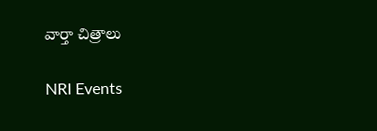వార్తా చిత్రాలు

NRI Events